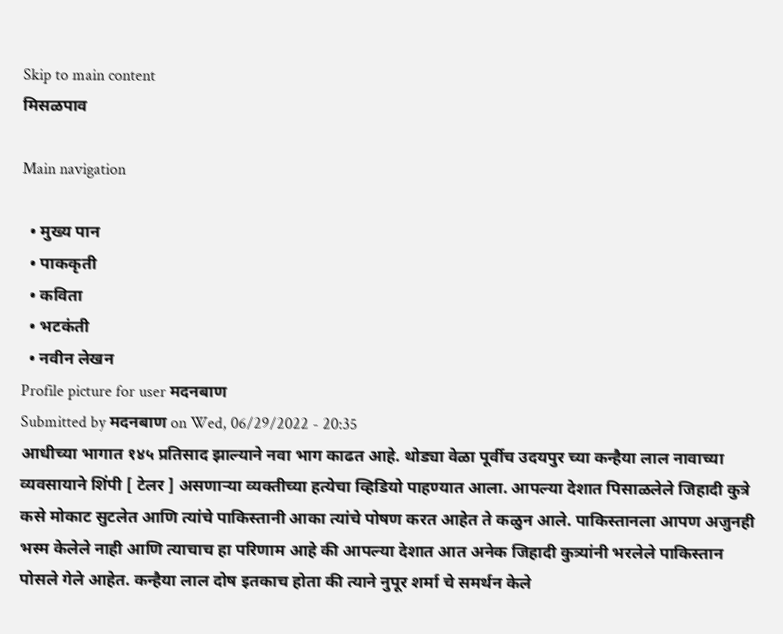Skip to main content
मिसळपाव

Main navigation

  • मुख्य पान
  • पाककृती
  • कविता
  • भटकंती
  • नवीन लेखन
Profile picture for user मदनबाण
Submitted by मदनबाण on Wed, 06/29/2022 - 20:35
आधीच्या भागात १४५ प्रतिसाद झाल्याने नवा भाग काढत आहे. थोड्या वेळा पूर्वीच उदयपुर च्या कन्हैया लाल नावाच्या व्यवसायाने शिंपी [ टेलर ] असणार्‍या व्यक्तीच्या हत्येचा व्हिडियो पाहण्यात आला. आपल्या देशात पिसाळलेले जिहादी कुत्रे कसे मोकाट सुटलेत आणि त्यांचे पाकिस्तानी आका त्यांचे पोषण करत आहेत ते कळुन आले. पाकिस्तानला आपण अजुनही भस्म केलेले नाही आणि त्याचाच हा परिणाम आहे की आपल्या देशात आत अनेक जिहादी कुत्र्यांनी भरलेले पाकिस्तान पोसले गेले आहेत. कन्हैया लाल दोष इतकाच होता की त्याने नुपूर शर्मा चे समर्थन केले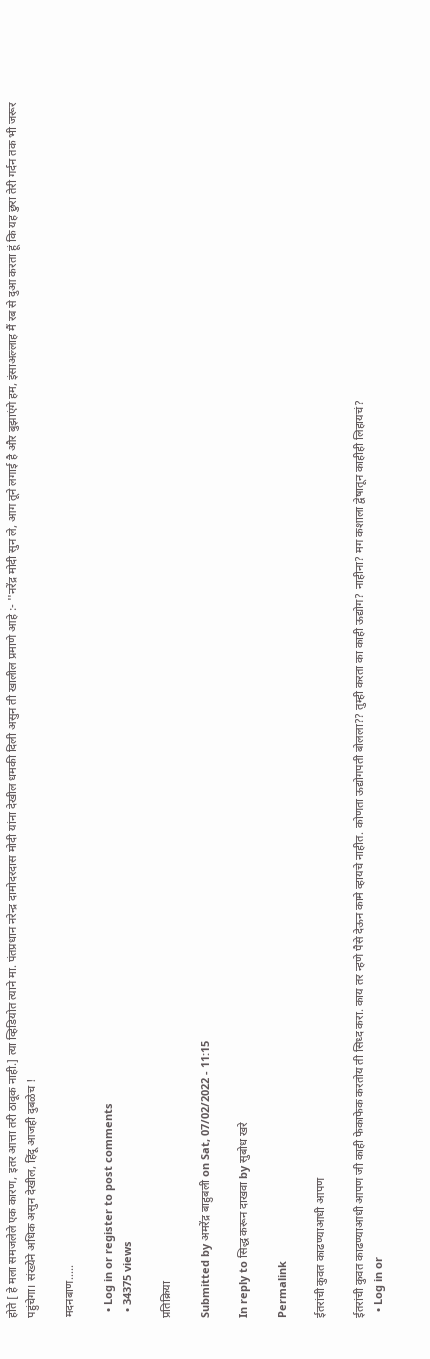होते [ हे मला समजलेले एक कारण, इतर आत्ता तरी ठावूक नाही.] त्या व्हिडियोत त्याने मा. पंतप्रधान नरेन्द्र दामोदरदास मोदी यांना देखील धमकी दिली असुन ती खालील प्रमाणे आहे :- ''नरेंद्र मोदी सुन ले, आग तूने लगाई है और बुझाएंगे हम, इंसाअल्लाह मैं रब से दुआ करता हूं कि यह छुरा तेरी गर्दन तक भी जरूर पहुंचेगा। संख्येने अधिक असुन देखील, हिंदू आजही दुबळेच !

मदनबाण.....

  • Log in or register to post comments
  • 34375 views

प्रतिक्रिया

Submitted by अमरेंद्र बाहुबली on Sat, 07/02/2022 - 11:15

In reply to सिद्ध करून दाखवा by सुबोध खरे

Permalink

ईतरांची कुवत काढण्याआधी आपण

ईतरांची कुवत काढण्याआधी आपण जी काही फेकाफेक करतोय ती सिध्द करा. काय तर न्हणे पैसे देऊन कामे व्हायचे नाहीत. कोणता ऊद्योगपती बोलला?? तुम्ही करता का काही ऊद्योग? नाहीना? मग कशाला द्वेषातून काहीही लिहायचं?
  • Log in or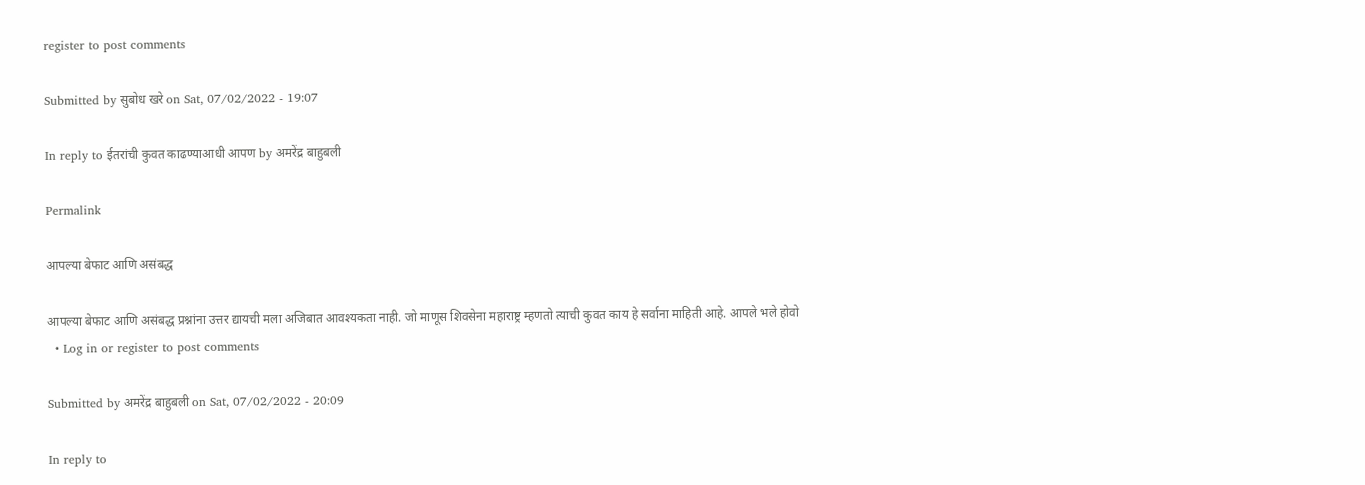register to post comments

Submitted by सुबोध खरे on Sat, 07/02/2022 - 19:07

In reply to ईतरांची कुवत काढण्याआधी आपण by अमरेंद्र बाहुबली

Permalink

आपल्या बेफाट आणि असंबद्ध

आपल्या बेफाट आणि असंबद्ध प्रश्नांना उत्तर द्यायची मला अजिबात आवश्यकता नाही. जो माणूस शिवसेना महाराष्ट्र म्हणतो त्याची कुवत काय हे सर्वाना माहिती आहे. आपले भले होवो
  • Log in or register to post comments

Submitted by अमरेंद्र बाहुबली on Sat, 07/02/2022 - 20:09

In reply to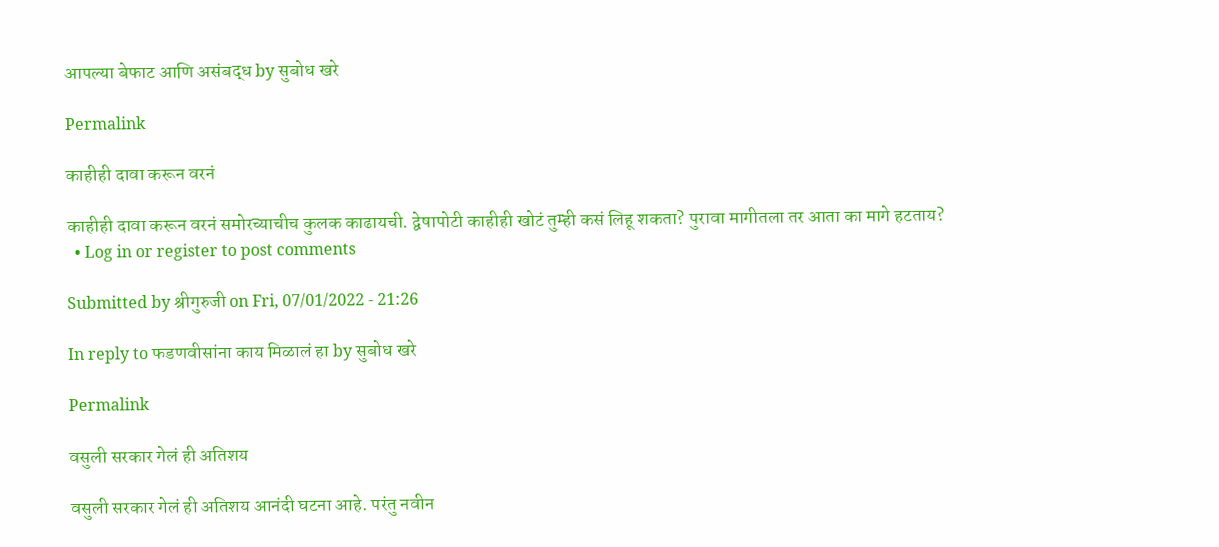आपल्या बेफाट आणि असंबद्ध by सुबोध खरे

Permalink

काहीही दावा करून वरनं

काहीही दावा करून वरनं समोरच्याचीच कुलक काढायची. द्वेषापोटी काहीही खोटं तुम्ही कसं लिहू शकता? पुरावा मागीतला तर आता का मागे हटताय?
  • Log in or register to post comments

Submitted by श्रीगुरुजी on Fri, 07/01/2022 - 21:26

In reply to फडणवीसांना काय मिळालं हा by सुबोध खरे

Permalink

वसुली सरकार गेलं ही अतिशय

वसुली सरकार गेलं ही अतिशय आनंदी घटना आहे. परंतु नवीन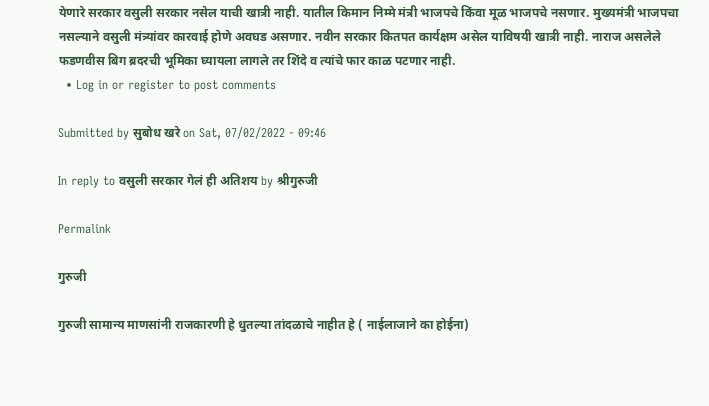येणारे सरकार वसुली सरकार नसेल याची खात्री नाही. यातील किमान निम्मे मंत्री भाजपचे किंवा मूळ भाजपचे नसणार. मुख्यमंत्री भाजपचा नसल्याने वसुली मंत्र्यांवर कारवाई होणे अवघड असणार. नवीन सरकार कितपत कार्यक्षम असेल याविषयी खात्री नाही. नाराज असलेले फडणवीस बिग ब्रदरची भूमिका घ्यायला लागले तर शिंदे व त्यांचे फार काळ पटणार नाही.
  • Log in or register to post comments

Submitted by सुबोध खरे on Sat, 07/02/2022 - 09:46

In reply to वसुली सरकार गेलं ही अतिशय by श्रीगुरुजी

Permalink

गुरुजी

गुरुजी सामान्य माणसांनी राजकारणी हे धुतल्या तांदळाचे नाहीत हे ( नाईलाजाने का होईना)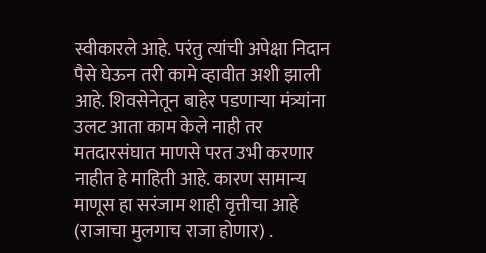स्वीकारले आहे. परंतु त्यांची अपेक्षा निदान पैसे घेऊन तरी कामे व्हावीत अशी झाली आहे. शिवसेनेतून बाहेर पडणाऱ्या मंत्र्यांना उलट आता काम केले नाही तर मतदारसंघात माणसे परत उभी करणार नाहीत हे माहिती आहे. कारण सामान्य माणूस हा सरंजाम शाही वृत्तीचा आहे (राजाचा मुलगाच राजा होणार) .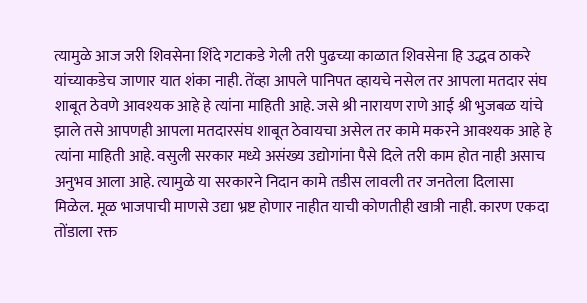त्यामुळे आज जरी शिवसेना शिंदे गटाकडे गेली तरी पुढच्या काळात शिवसेना हि उद्धव ठाकरे यांच्याकडेच जाणार यात शंका नाही. तेंव्हा आपले पानिपत व्हायचे नसेल तर आपला मतदार संघ शाबूत ठेवणे आवश्यक आहे हे त्यांना माहिती आहे. जसे श्री नारायण राणे आई श्री भुजबळ यांचे झाले तसे आपणही आपला मतदारसंघ शाबूत ठेवायचा असेल तर कामे मकरने आवश्यक आहे हे त्यांना माहिती आहे. वसुली सरकार मध्ये असंख्य उद्योगांना पैसे दिले तरी काम होत नाही असाच अनुभव आला आहे. त्यामुळे या सरकारने निदान कामे तडीस लावली तर जनतेला दिलासा मिळेल. मूळ भाजपाची माणसे उद्या भ्रष्ट होणार नाहीत याची कोणतीही खात्री नाही. कारण एकदा तोंडाला रक्त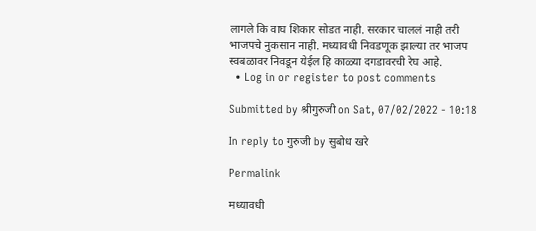लागले कि वाघ शिकार सोडत नाही. सरकार चाललं नाही तरी भाजपचे नुकसान नाही. मध्यावधी निवडणूक झाल्या तर भाजप स्वबळावर निवडून येईल हि काळ्या दगडावरची रेघ आहे.
  • Log in or register to post comments

Submitted by श्रीगुरुजी on Sat, 07/02/2022 - 10:18

In reply to गुरुजी by सुबोध खरे

Permalink

मध्यावधी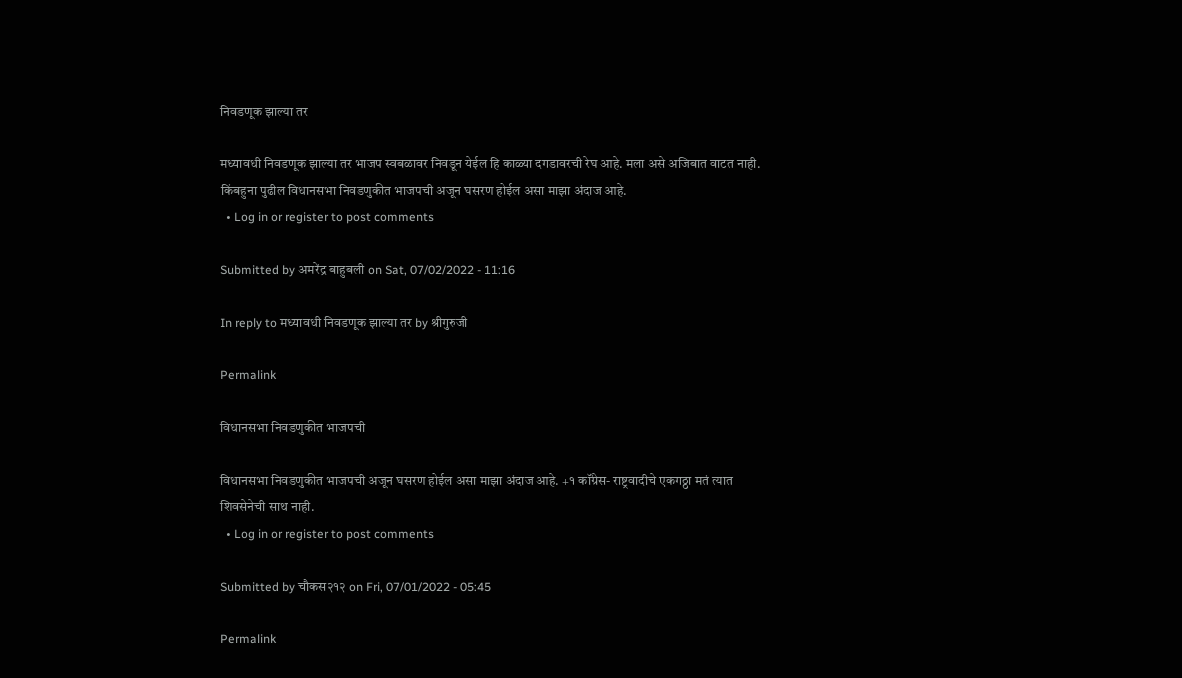निवडणूक झाल्या तर

मध्यावधी निवडणूक झाल्या तर भाजप स्वबळावर निवडून येईल हि काळ्या दगडावरची रेघ आहे. मला असे अजिबात वाटत नाही. किंबहुना पुढील विधानसभा निवडणुकीत भाजपची अजून घसरण होईल असा माझा अंदाज आहे.
  • Log in or register to post comments

Submitted by अमरेंद्र बाहुबली on Sat, 07/02/2022 - 11:16

In reply to मध्यावधी निवडणूक झाल्या तर by श्रीगुरुजी

Permalink

विधानसभा निवडणुकीत भाजपची

विधानसभा निवडणुकीत भाजपची अजून घसरण होईल असा माझा अंदाज आहे. +१ कॉंग्रेस- राष्ट्रवादीचे एकगठ्ठा मतं त्यात शिवसेनेची साथ नाही.
  • Log in or register to post comments

Submitted by चौकस२१२ on Fri, 07/01/2022 - 05:45

Permalink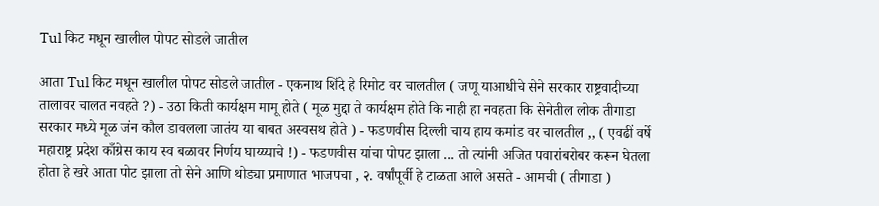Tul किट मधून खालील पोपट सोडले जातील

आता Tul किट मधून खालील पोपट सोडले जातील - एकनाथ शिंदे हे रिमोट वर चालतील ( जणू याआधीचे सेने सरकार राष्ट्रवादीच्या तालावर चालत नवहते ?) - उठा किती कार्यक्षम मामू होते ( मूळ मुद्दा ते कार्यक्षम होते कि नाही हा नवहता कि सेनेतील लोक तीगाडा सरकार मध्ये मूळ जंन कौल डावलला जातंय या बाबत अस्वसथ होते ) - फडणवीस दिल्ली चाय हाय कमांड वर चालतील ,, ( एवढीं वर्षे महाराष्ट्र प्रदेश काँग्रेस काय स्व बळावर निर्णय घाय्य्याचे !) - फडणवीस यांचा पोपट झाला ... तो त्यांनी अजित पवारांबरोबर करून घेतला होता हे खरे आता पोट झाला तो सेने आणि थोड्या प्रमाणात भाजपचा , २. वर्षांपूर्वी हे टाळता आले असते - आमची ( तीगाडा )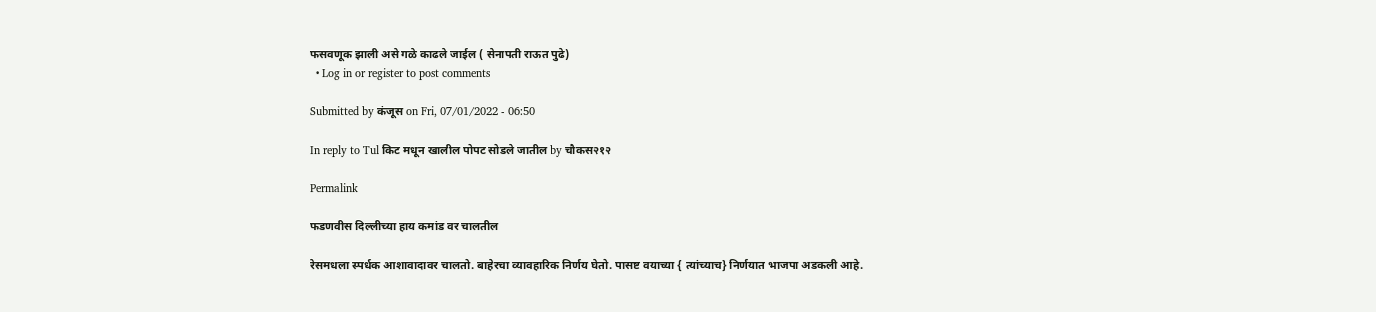फसवणूक झाली असे गळे काढले जाईल ( सेनापती राऊत पुढे)
  • Log in or register to post comments

Submitted by कंजूस on Fri, 07/01/2022 - 06:50

In reply to Tul किट मधून खालील पोपट सोडले जातील by चौकस२१२

Permalink

फडणवीस दिल्लीच्या हाय कमांड वर चालतील

रेसमधला स्पर्धक आशावादावर चालतो. बाहेरचा व्यावहारिक निर्णय घेतो. पासष्ट वयाच्या { त्यांच्याच} निर्णयात भाजपा अडकली आहे.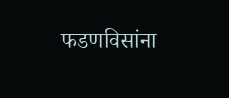फडणविसांना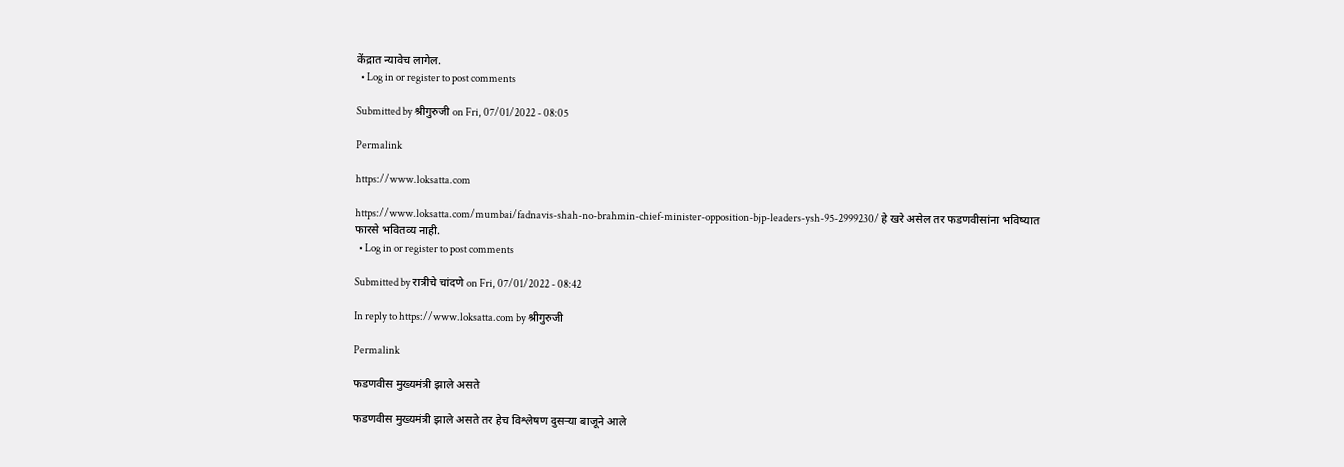केंद्रात न्यावेच लागेल.
  • Log in or register to post comments

Submitted by श्रीगुरुजी on Fri, 07/01/2022 - 08:05

Permalink

https://www.loksatta.com

https://www.loksatta.com/mumbai/fadnavis-shah-no-brahmin-chief-minister-opposition-bjp-leaders-ysh-95-2999230/ हे खरे असेल तर फडणवीसांना भविष्यात फारसे भवितव्य नाही.
  • Log in or register to post comments

Submitted by रात्रीचे चांदणे on Fri, 07/01/2022 - 08:42

In reply to https://www.loksatta.com by श्रीगुरुजी

Permalink

फडणवीस मुख्यमंत्री झाले असते

फडणवीस मुख्यमंत्री झाले असते तर हेच विश्लेषण दुसऱ्या बाजूने आले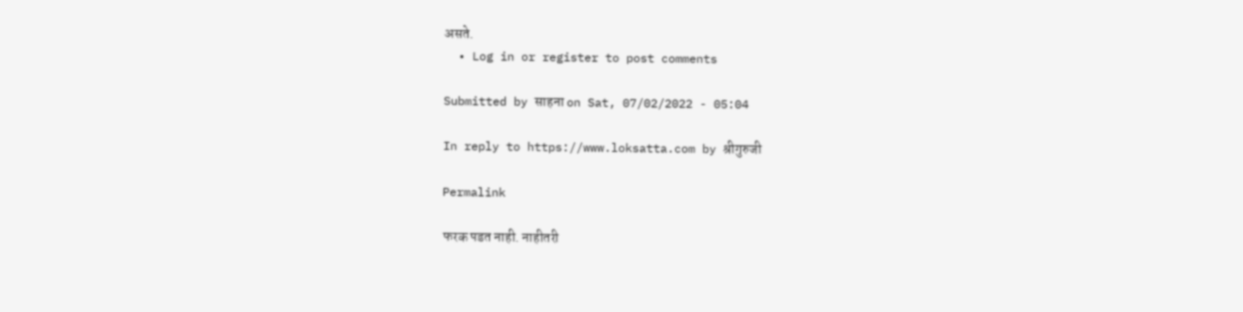असते.
  • Log in or register to post comments

Submitted by साहना on Sat, 07/02/2022 - 05:04

In reply to https://www.loksatta.com by श्रीगुरुजी

Permalink

फरक पडत नाही. नाहीतरी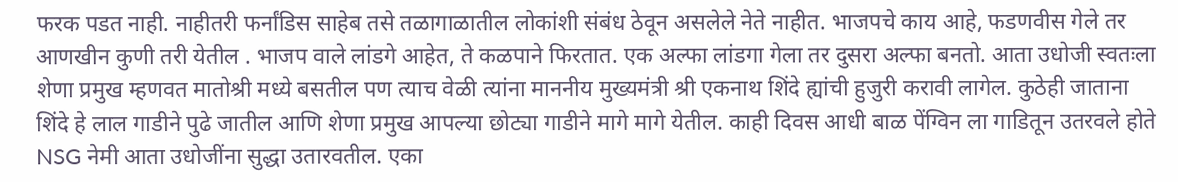फरक पडत नाही. नाहीतरी फर्नांडिस साहेब तसे तळागाळातील लोकांशी संबंध ठेवून असलेले नेते नाहीत. भाजपचे काय आहे, फडणवीस गेले तर आणखीन कुणी तरी येतील . भाजप वाले लांडगे आहेत, ते कळपाने फिरतात. एक अल्फा लांडगा गेला तर दुसरा अल्फा बनतो. आता उधोजी स्वतःला शेणा प्रमुख म्हणवत मातोश्री मध्ये बसतील पण त्याच वेळी त्यांना माननीय मुख्यमंत्री श्री एकनाथ शिंदे ह्यांची हुजुरी करावी लागेल. कुठेही जाताना शिंदे हे लाल गाडीने पुढे जातील आणि शेणा प्रमुख आपल्या छोट्या गाडीने मागे मागे येतील. काही दिवस आधी बाळ पेंग्विन ला गाडितून उतरवले होते NSG नेमी आता उधोजींना सुद्धा उतारवतील. एका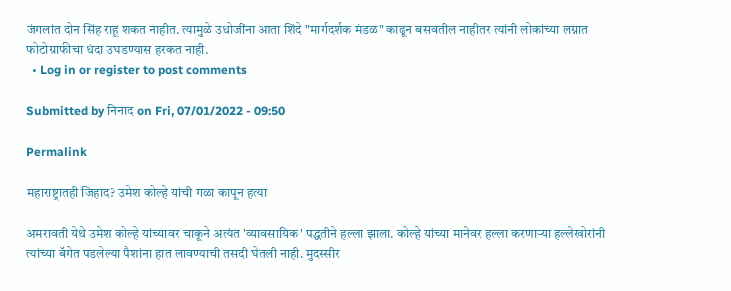जंगलांत दोन सिंह राहू शकत नाहीत. त्यामुळे उधोजींना आता शिंदे "मार्गदर्शक मंडळ" काढून बसवतील नाहीतर त्यांनी लोकांच्या लग्नात फोटोग्राफीचा धंदा उघडण्यास हरकत नाही.
  • Log in or register to post comments

Submitted by निनाद on Fri, 07/01/2022 - 09:50

Permalink

महाराष्ट्रातही जिहाद? उमेश कोल्हे यांची गळा कापून हत्या

अमरावती येथे उमेश कोल्हे यांच्यावर चाकूने अत्यंत 'व्यावसायिक' पद्धतीने हल्ला झाला. कोल्हे यांच्या मानेवर हल्ला करणाऱ्या हल्लेखोरांनी त्यांच्या बॅगेत पडलेल्या पैशांना हात लावण्याची तसदी घेतली नाही. मुदस्सीर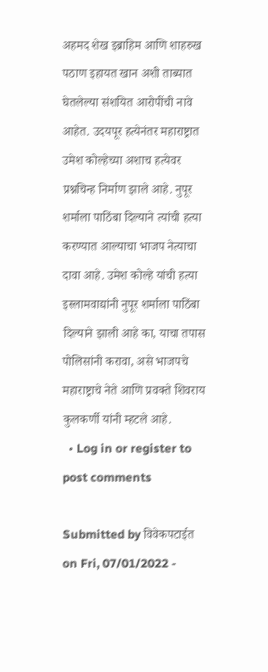अहमद शेख इब्राहिम आणि शाहरुख पठाण इहायत खान अशी ताब्यात घेतलेल्या संशयित आरोपींची नावे आहेत. उदयपूर हत्येनंतर महाराष्ट्रात उमेश कोल्हेच्या अशाच हत्येवर प्रश्नचिन्ह निर्माण झाले आहे. नुपूर शर्माला पाठिंबा दिल्याने त्यांची हत्या करण्यात आल्याचा भाजप नेत्याचा दावा आहे. उमेश कोल्हे यांची हत्या इस्लामवाद्यांनी नुपूर शर्माला पाठिंबा दिल्याने झाली आहे का, याचा तपास पोलिसांनी करावा, असे भाजपचे महाराष्ट्राचे नेते आणि प्रवक्ते शिवराय कुलकर्णी यांनी म्हटले आहे.
  • Log in or register to post comments

Submitted by विवेकपटाईत on Fri, 07/01/2022 -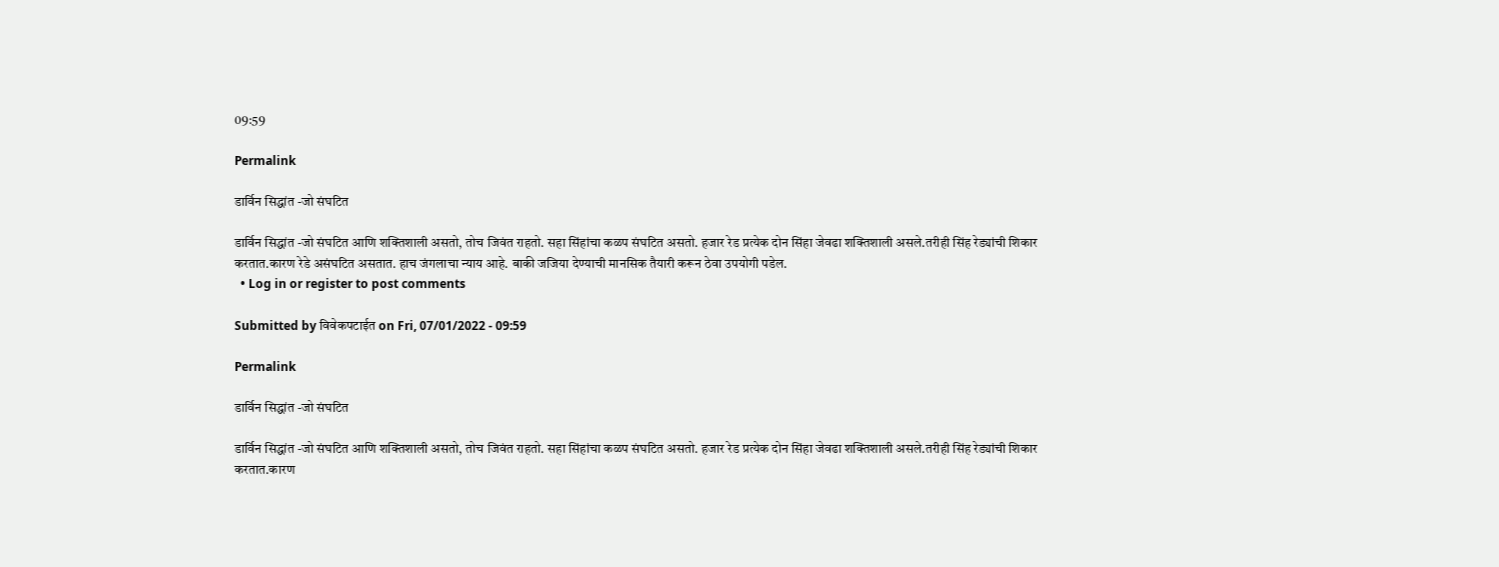09:59

Permalink

डार्विन सिद्धांत -जो संघटित

डार्विन सिद्धांत -जो संघटित आणि शक्तिशाली असतो, तोच जिवंत राहतो. सहा सिंहांचा कळप संघटित असतो. हजार रेड प्रत्येक दोन सिंहा जेवढा शक्तिशाली असले.तरीही सिंह रेड्यांची शिकार करतात.कारण रेडे असंघटित असतात. हाच जंगलाचा न्याय आहे. बाकी जजिया देण्याची मानसिक तैयारी करून ठेवा उपयोगी पडेल.
  • Log in or register to post comments

Submitted by विवेकपटाईत on Fri, 07/01/2022 - 09:59

Permalink

डार्विन सिद्धांत -जो संघटित

डार्विन सिद्धांत -जो संघटित आणि शक्तिशाली असतो, तोच जिवंत राहतो. सहा सिंहांचा कळप संघटित असतो. हजार रेड प्रत्येक दोन सिंहा जेवढा शक्तिशाली असले.तरीही सिंह रेड्यांची शिकार करतात.कारण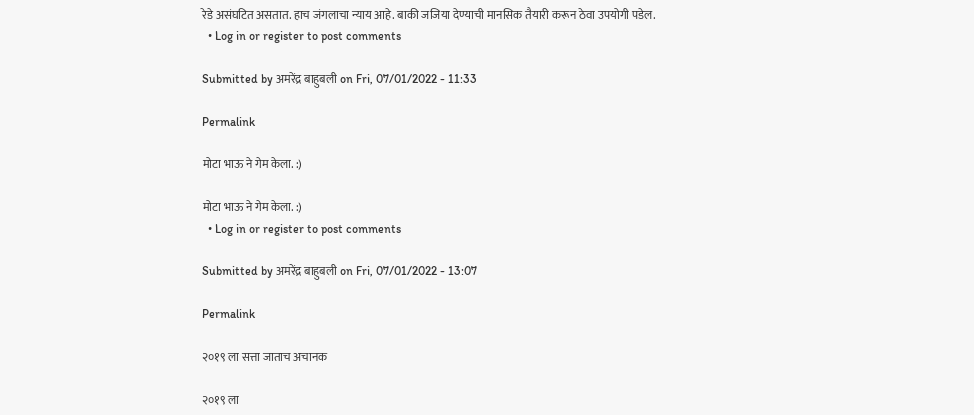रेडे असंघटित असतात. हाच जंगलाचा न्याय आहे. बाकी जजिया देण्याची मानसिक तैयारी करून ठेवा उपयोगी पडेल.
  • Log in or register to post comments

Submitted by अमरेंद्र बाहुबली on Fri, 07/01/2022 - 11:33

Permalink

मोटा भाऊ ने गेम केला. :)

मोटा भाऊ ने गेम केला. :)
  • Log in or register to post comments

Submitted by अमरेंद्र बाहुबली on Fri, 07/01/2022 - 13:07

Permalink

२०१९ ला सत्ता जाताच अचानक

२०१९ ला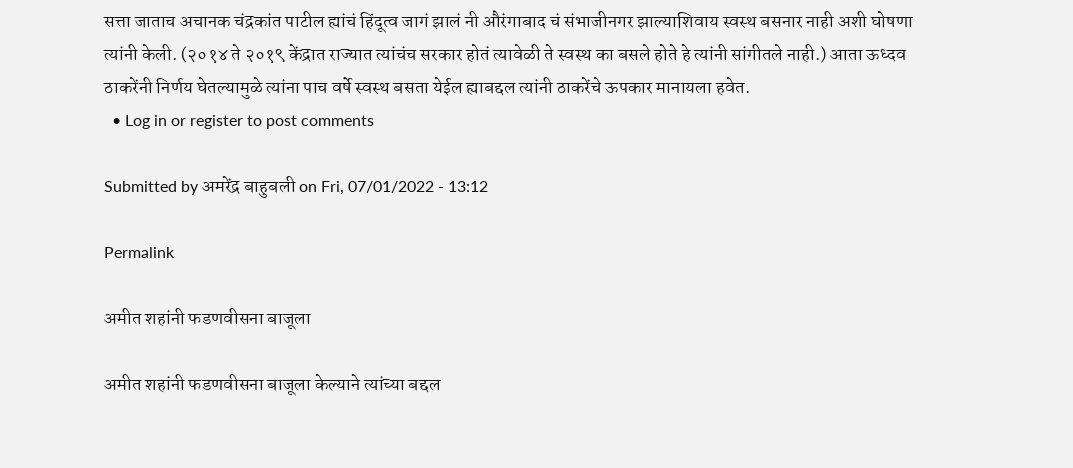सत्ता जाताच अचानक चंद्रकांत पाटील ह्यांचं हिंदूत्व जागं झालं नी औरंगाबाद चं संभाजीनगर झाल्याशिवाय स्वस्थ बसनार नाही अशी घोषणा त्यांनी केली. (२०१४ ते २०१९ केंद्रात राज्यात त्यांचंच सरकार होतं त्यावेळी ते स्वस्थ का बसले होते हे त्यांनी सांगीतले नाही.) आता ऊध्दव ठाकरेंनी निर्णय घेतल्यामुळे त्यांना पाच वर्षे स्वस्थ बसता येईल ह्याबद्दल त्यांनी ठाकरेंचे ऊपकार मानायला हवेत.
  • Log in or register to post comments

Submitted by अमरेंद्र बाहुबली on Fri, 07/01/2022 - 13:12

Permalink

अमीत शहांनी फडणवीसना बाजूला

अमीत शहांनी फडणवीसना बाजूला केल्याने त्यांच्या बद्दल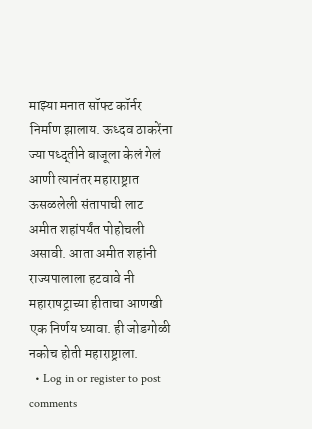माझ्या मनात सॉफ्ट कॉर्नर निर्माण झालाय. ऊध्दव ठाकरेंना ज्या पध्द्तीने बाजूला केलं गेलं आणी त्यानंतर महाराष्ट्रात ऊसळलेली संतापाची लाट अमीत शहांपर्यंत पोहोचली असावी. आता अमीत शहांनी राज्यपालाला हटवावे नी महाराषट्राच्या हीताचा आणखी एक निर्णय घ्यावा. ही जोडगोळी नकोच होती महाराष्ट्राला.
  • Log in or register to post comments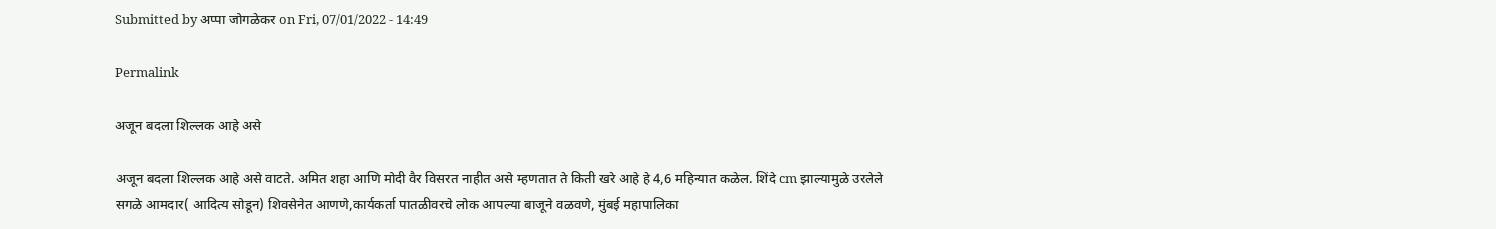Submitted by अप्पा जोगळेकर on Fri, 07/01/2022 - 14:49

Permalink

अजून बदला शिल्लक आहे असे

अजून बदला शिल्लक आहे असे वाटते. अमित शहा आणि मोदी वैर विसरत नाहीत असे म्हणतात ते किती खरे आहे हे 4,6 महिन्यात कळेल. शिंदे cm झाल्यामुळे उरलेले सगळे आमदार( आदित्य सोडून) शिवसेनेत आणणे,कार्यकर्ता पातळीवरचे लोक आपल्या बाजूने वळवणे, मुंबई महापालिका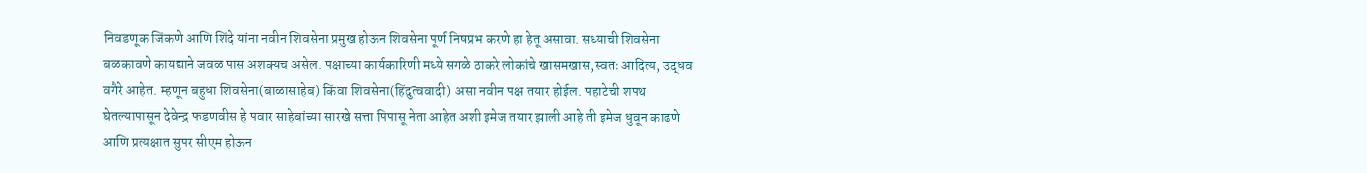निवडणूक जिंकणे आणि शिंदे यांना नवीन शिवसेना प्रमुख होऊन शिवसेना पूर्ण निषप्रभ करणे हा हेतू असावा. सध्याची शिवसेना बळकावणे कायद्याने जवळ पास अशक्यच असेल. पक्षाच्या कार्यकारिणी मध्ये सगळे ठाकरे लोकांचे खासमखास,स्वतः आदित्य, उद्धव वगैरे आहेत. म्हणून बहुधा शिवसेना(बाळासाहेब) किंवा शिवसेना(हिंदुत्ववादी) असा नवीन पक्ष तयार होईल. पहाटेची शपथ घेतल्यापासून देवेन्द्र फडणवीस हे पवार साहेबांच्या सारखे सत्ता पिपासू नेता आहेत अशी इमेज तयार झाली आहे ती इमेज धुवून काढणे आणि प्रत्यक्षात सुपर सीएम होऊन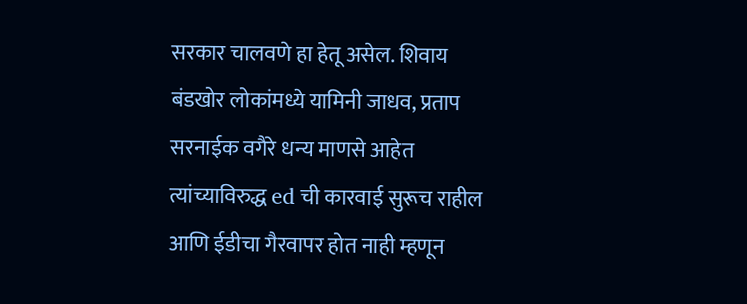सरकार चालवणे हा हेतू असेल. शिवाय बंडखोर लोकांमध्ये यामिनी जाधव, प्रताप सरनाईक वगैरे धन्य माणसे आहेत त्यांच्याविरुद्ध ed ची कारवाई सुरूच राहील आणि ईडीचा गैरवापर होत नाही म्हणून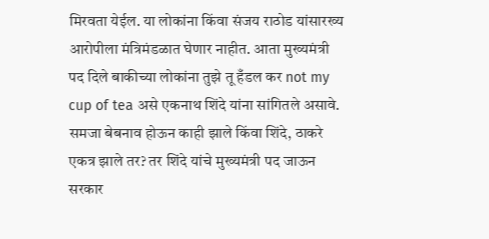मिरवता येईल. या लोकांना किंवा संजय राठोड यांसारख्य आरोपीला मंत्रिमंडळात घेणार नाहीत. आता मुख्यमंत्री पद दिले बाकीच्या लोकांना तुझे तू हँडल कर not my cup of tea असे एकनाथ शिंदे यांना सांगितले असावे. समजा बेबनाव होऊन काही झाले किंवा शिंदे, ठाकरे एकत्र झाले तर? तर शिंदे यांचे मुख्यमंत्री पद जाऊन सरकार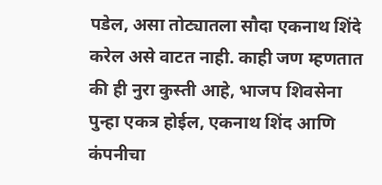पडेल, असा तोट्यातला सौदा एकनाथ शिंदे करेल असे वाटत नाही. काही जण म्हणतात की ही नुरा कुस्ती आहे, भाजप शिवसेना पुन्हा एकत्र होईल, एकनाथ शिंद आणि कंपनीचा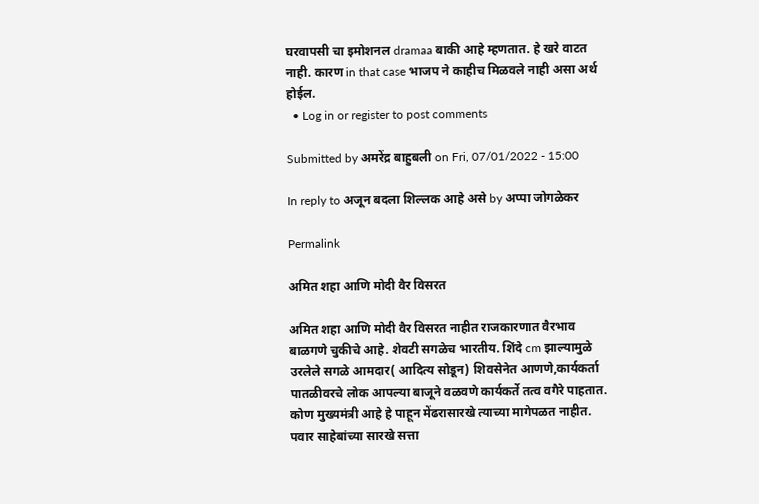घरवापसी चा इमोशनल dramaa बाकी आहे म्हणतात. हे खरे वाटत नाही. कारण in that case भाजप ने काहीच मिळवले नाही असा अर्थ होईल.
  • Log in or register to post comments

Submitted by अमरेंद्र बाहुबली on Fri, 07/01/2022 - 15:00

In reply to अजून बदला शिल्लक आहे असे by अप्पा जोगळेकर

Permalink

अमित शहा आणि मोदी वैर विसरत

अमित शहा आणि मोदी वैर विसरत नाहीत राजकारणात वैरभाव बाळगणे चुकीचे आहे. शेवटी सगळेच भारतीय. शिंदे cm झाल्यामुळे उरलेले सगळे आमदार( आदित्य सोडून) शिवसेनेत आणणे,कार्यकर्ता पातळीवरचे लोक आपल्या बाजूने वळवणे कार्यकर्ते तत्व वगैरे पाहतात. कोण मुख्यमंत्री आहे हे पाहून मेंढरासारखे त्याच्या मागेपळत नाहीत. पवार साहेबांच्या सारखे सत्ता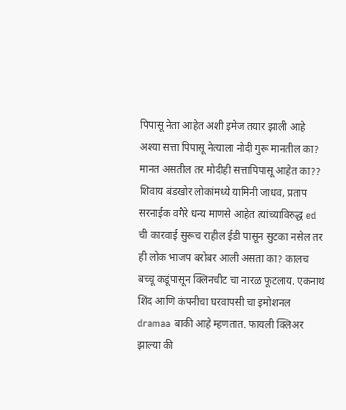पिपासू नेता आहेत अशी इमेज तयार झाली आहे अश्या सत्ता पिपासू नेत्याला नोदी गुरू मानतील का? मानत असतील तर मोदीही सत्तापिपासू आहेत का?? शिवाय बंडखोर लोकांमध्ये यामिनी जाधव, प्रताप सरनाईक वगैरे धन्य माणसे आहेत त्यांच्याविरुद्ध ed ची कारवाई सुरूच राहील ईडी पासून सुटका नसेल तर ही लोक भाजप बरोबर आली असता का? कालच बच्चू कडूंपासून क्लिनचीट चा नारळ फूटलाय. एकनाथ शिंद आणि कंपनीचा घरवापसी चा इमोशनल dramaa बाकी आहे म्हणतात. फायली क्लिअर झाल्या की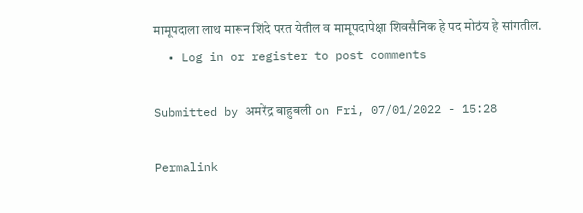मामूपदाला लाथ मारून शिंदे परत येतील व मामूपदापेक्षा शिवसैनिक हे पद मोठंय हे सांगतील.
  • Log in or register to post comments

Submitted by अमरेंद्र बाहुबली on Fri, 07/01/2022 - 15:28

Permalink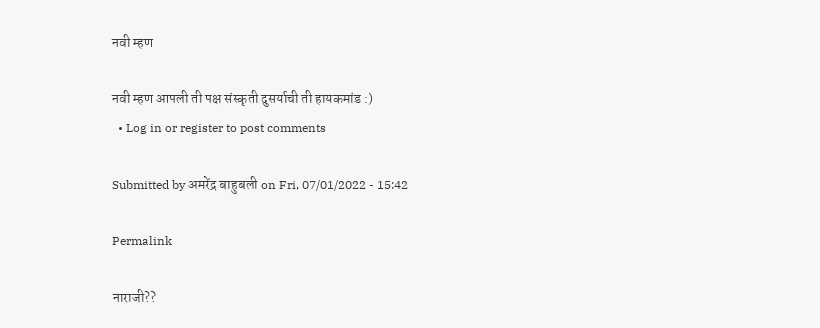नवी म्हण

नवी म्हण आपली ती पक्ष संस्कृती दुसर्याची ती हायकमांड :)
  • Log in or register to post comments

Submitted by अमरेंद्र बाहुबली on Fri, 07/01/2022 - 15:42

Permalink

नाराजी??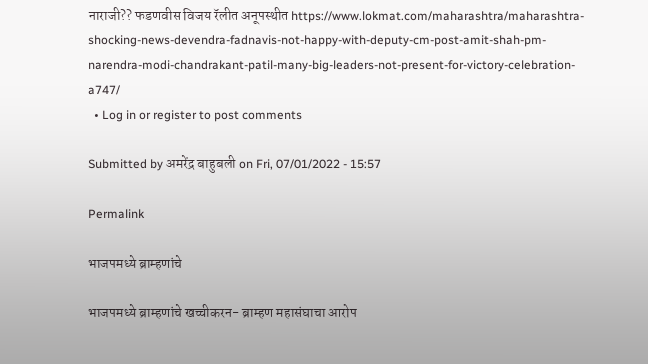नाराजी?? फडणवीस विजय रॅलीत अनूपस्थीत https://www.lokmat.com/maharashtra/maharashtra-shocking-news-devendra-fadnavis-not-happy-with-deputy-cm-post-amit-shah-pm-narendra-modi-chandrakant-patil-many-big-leaders-not-present-for-victory-celebration-a747/
  • Log in or register to post comments

Submitted by अमरेंद्र बाहुबली on Fri, 07/01/2022 - 15:57

Permalink

भाजपमध्ये ब्राम्हणांचे

भाजपमध्ये ब्राम्हणांचे खच्चीकरन- ब्राम्हण महासंघाचा आरोप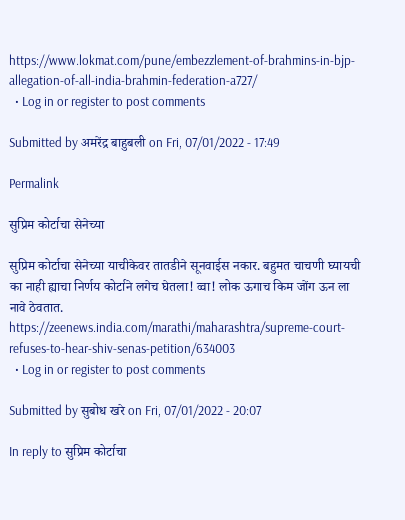https://www.lokmat.com/pune/embezzlement-of-brahmins-in-bjp-allegation-of-all-india-brahmin-federation-a727/
  • Log in or register to post comments

Submitted by अमरेंद्र बाहुबली on Fri, 07/01/2022 - 17:49

Permalink

सुप्रिम कोर्टाचा सेनेच्या

सुप्रिम कोर्टाचा सेनेच्या याचीकेवर तातडीने सूनवाईस नकार. बहुमत चाचणी घ्यायची का नाही ह्याचा निर्णय कोर्टाने लगेच घेतला! व्वा! लोक ऊगाच किम जोंग ऊन ला नावे ठेवतात. https://zeenews.india.com/marathi/maharashtra/supreme-court-refuses-to-hear-shiv-senas-petition/634003
  • Log in or register to post comments

Submitted by सुबोध खरे on Fri, 07/01/2022 - 20:07

In reply to सुप्रिम कोर्टाचा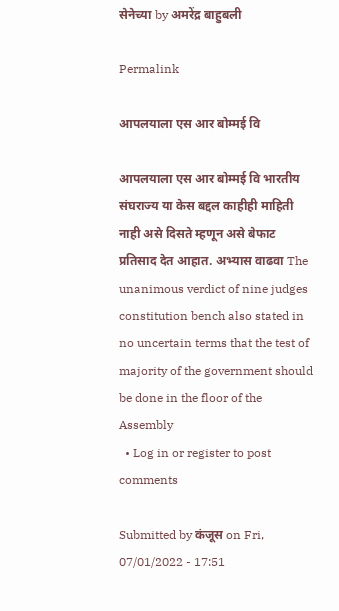सेनेच्या by अमरेंद्र बाहुबली

Permalink

आपलयाला एस आर बोम्मई वि

आपलयाला एस आर बोम्मई वि भारतीय संघराज्य या केस बद्दल काहीही माहिती नाही असे दिसते म्हणून असे बेफाट प्रतिसाद देत आहात. अभ्यास वाढवा The unanimous verdict of nine judges constitution bench also stated in no uncertain terms that the test of majority of the government should be done in the floor of the Assembly
  • Log in or register to post comments

Submitted by कंजूस on Fri, 07/01/2022 - 17:51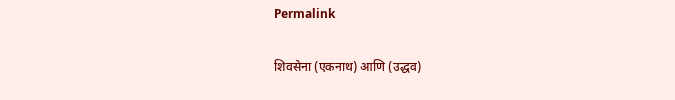Permalink

शिवसेना (एकनाथ) आणि (उद्धव)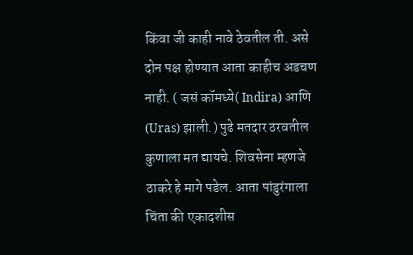किंवा जी काही नावे ठेवतील ती. असे दोन पक्ष होण्यात आता काहीच अडचण नाही. ( जसं कॉमध्ये( Indira) आणि (Uras) झाली.) पुढे मतदार ठरवतील कुणाला मत द्यायचे. शिवसेना म्हणजे ठाकरे हे मागे पडेल. आता पांडुरंगाला चिंता की एकादशीस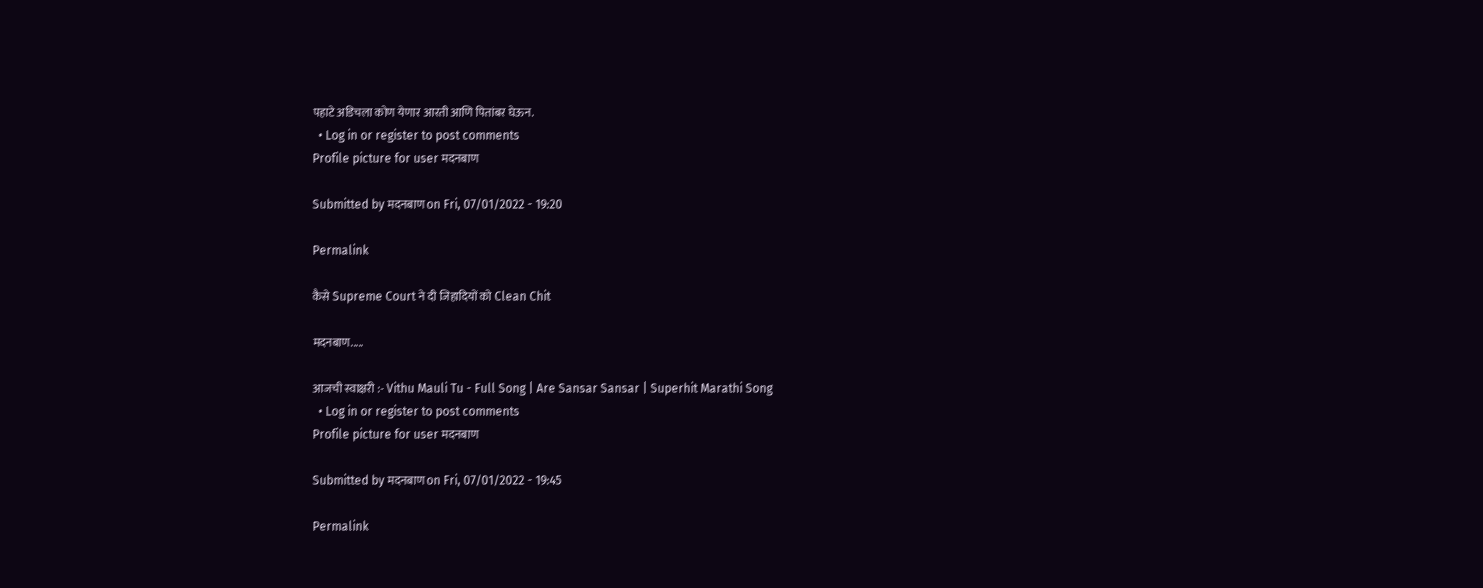पहाटे अडिचला कोण येणार आरती आणि पितांबर घेऊन.
  • Log in or register to post comments
Profile picture for user मदनबाण

Submitted by मदनबाण on Fri, 07/01/2022 - 19:20

Permalink

कैसे Supreme Court ने दी जिहादियों को Clean Chit

मदनबाण.....

आजची स्वाक्षरी :- Vithu Mauli Tu - Full Song | Are Sansar Sansar | Superhit Marathi Song
  • Log in or register to post comments
Profile picture for user मदनबाण

Submitted by मदनबाण on Fri, 07/01/2022 - 19:45

Permalink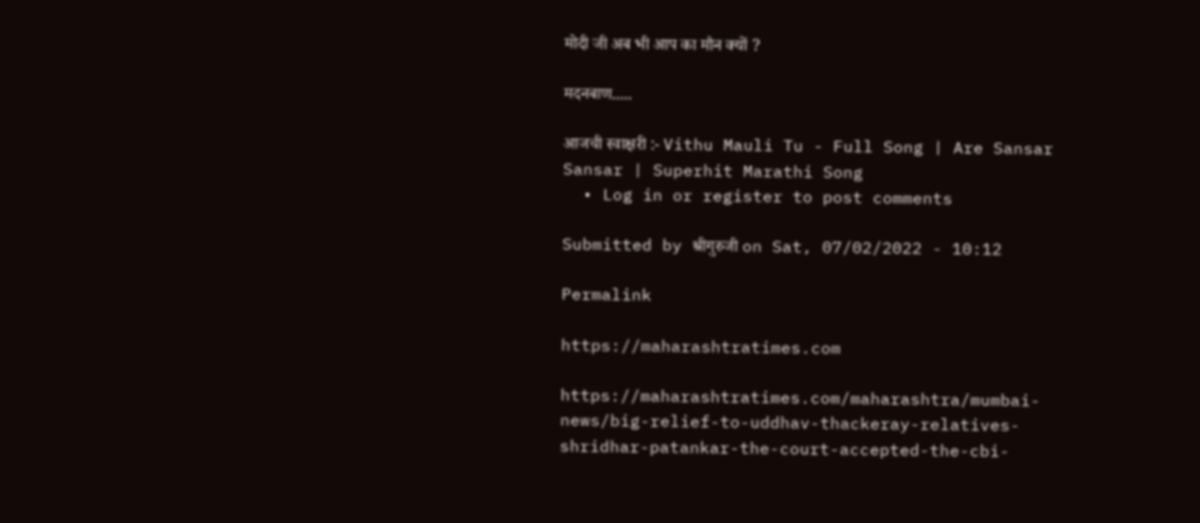मोदी जी अब भी आप का मौन क्यों ?

मदनबाण.....

आजची स्वाक्षरी :- Vithu Mauli Tu - Full Song | Are Sansar Sansar | Superhit Marathi Song
  • Log in or register to post comments

Submitted by श्रीगुरुजी on Sat, 07/02/2022 - 10:12

Permalink

https://maharashtratimes.com

https://maharashtratimes.com/maharashtra/mumbai-news/big-relief-to-uddhav-thackeray-relatives-shridhar-patankar-the-court-accepted-the-cbi-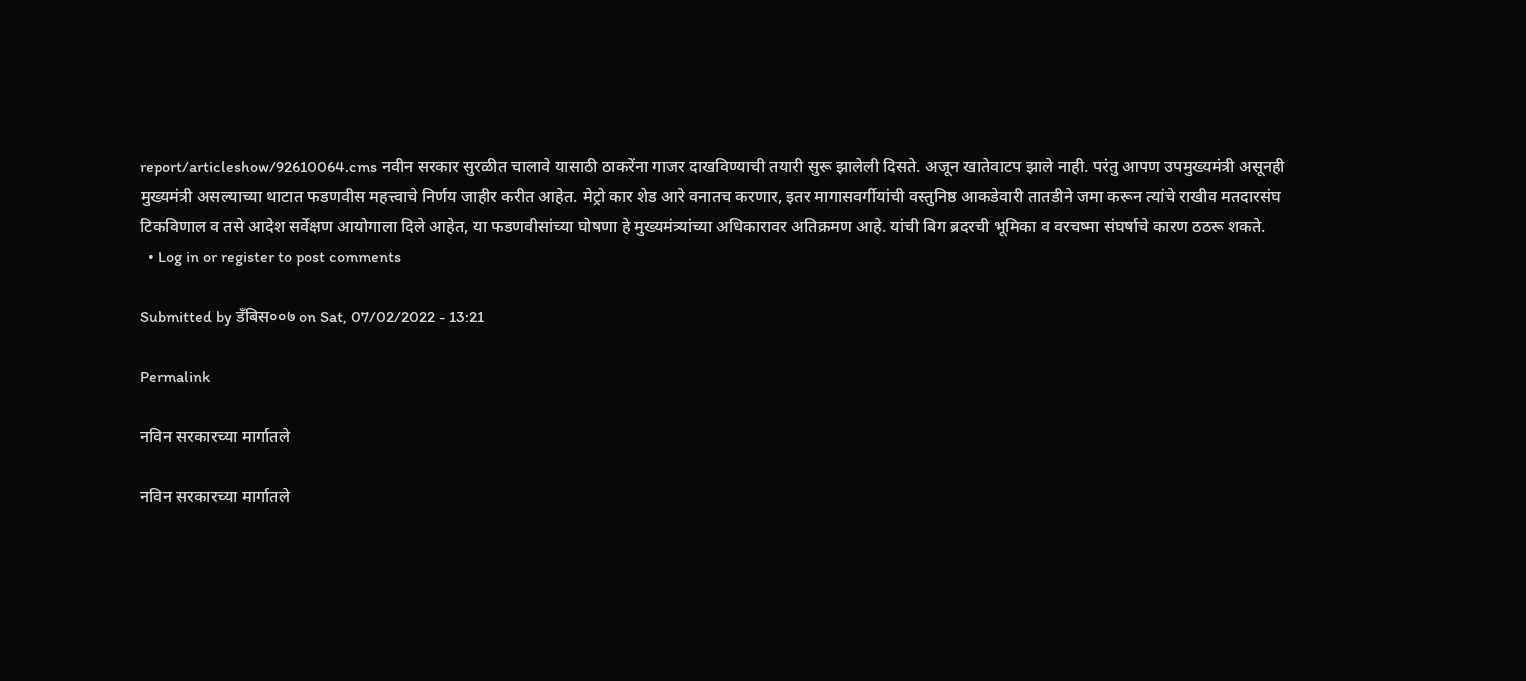report/articleshow/92610064.cms नवीन सरकार सुरळीत चालावे यासाठी ठाकरेंना गाजर दाखविण्याची तयारी सुरू झालेली दिसते. अजून खातेवाटप झाले नाही. परंतु आपण उपमुख्यमंत्री असूनही मुख्यमंत्री असल्याच्या थाटात फडणवीस महत्त्वाचे निर्णय जाहीर करीत आहेत. मेट्रो कार शेड आरे वनातच करणार, इतर मागासवर्गीयांची वस्तुनिष्ठ आकडेवारी तातडीने जमा करून त्यांचे राखीव मतदारसंघ टिकविणाल व तसे आदेश सर्वेक्षण आयोगाला दिले आहेत, या फडणवीसांच्या घोषणा हे मुख्यमंत्र्यांच्या अधिकारावर अतिक्रमण आहे. यांची बिग ब्रदरची भूमिका व वरचष्मा संघर्षाचे कारण ठठरू शकते.
  • Log in or register to post comments

Submitted by डँबिस००७ on Sat, 07/02/2022 - 13:21

Permalink

नविन सरकारच्या मार्गातले

नविन सरकारच्या मार्गातले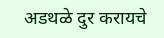अडथळे दुर करायचे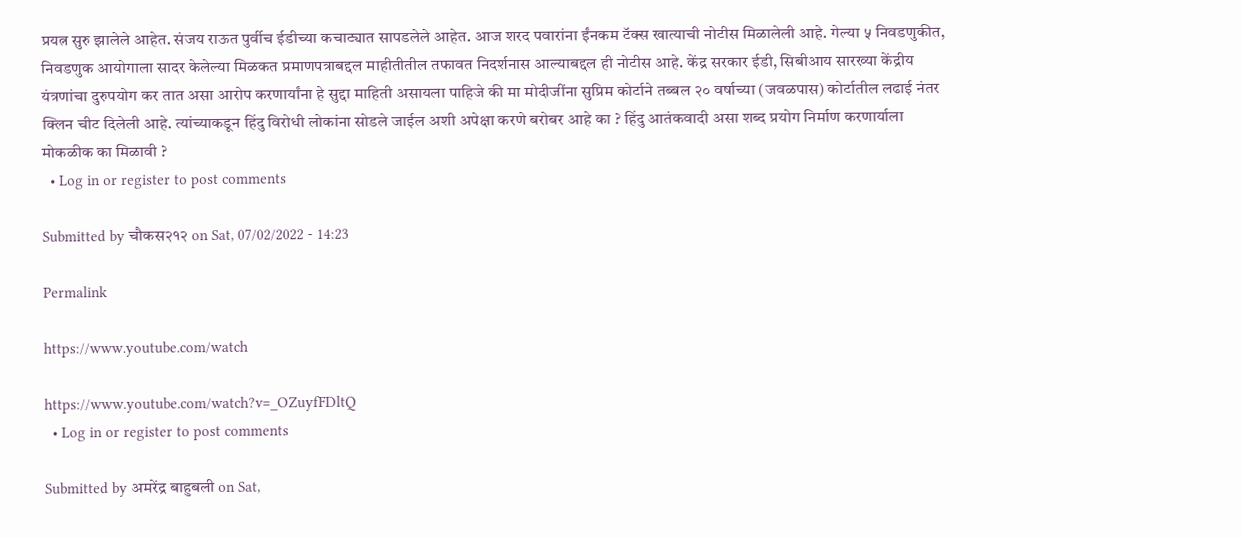प्रयत्न सुरु झालेले आहेत. संजय राऊत पुर्वीच ईडीच्या कचाट्यात सापडलेले आहेत. आज शरद पवारांना ईंनकम टॅक्स खात्याची नोटीस मिळालेली आहे. गेल्या ५ निवडणुकीत, निवडणुक आयोगाला सादर केलेल्या मिळकत प्रमाणपत्राबद्दल माहीतीतील तफावत निदर्शनास आल्याबद्दल ही नोटीस आहे. केंद्र सरकार ईडी, सिबीआय सारख्या केंद्रीय यंत्रणांचा दुरुपयोग कर तात असा आरोप करणार्यांना हे सुद्दा माहिती असायला पाहिजे की मा मोदीजींना सुप्रिम कोर्टाने तब्बल २० वर्षाच्या (जवळपास) कोर्टातील लढाई नंतर क्लिन चीट दिलेली आहे. त्यांच्याकडून हिंदु विरोधी लोकांना सोडले जाईल अशी अपेक्षा करणे बरोबर आहे का ? हिंदु आतंकवादी असा शब्द प्रयोग निर्माण करणार्याला मोकळीक का मिळावी ?
  • Log in or register to post comments

Submitted by चौकस२१२ on Sat, 07/02/2022 - 14:23

Permalink

https://www.youtube.com/watch

https://www.youtube.com/watch?v=_OZuyfFDltQ
  • Log in or register to post comments

Submitted by अमरेंद्र बाहुबली on Sat,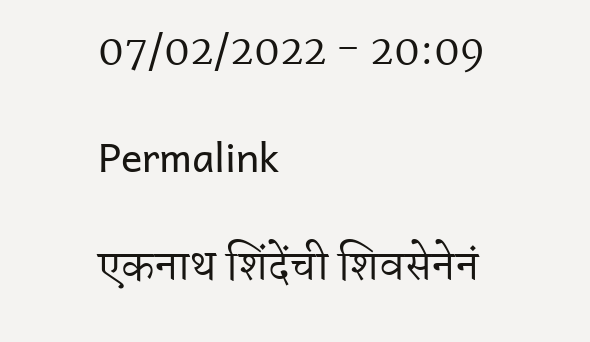07/02/2022 - 20:09

Permalink

एकनाथ शिंदेंची शिवसेनेनं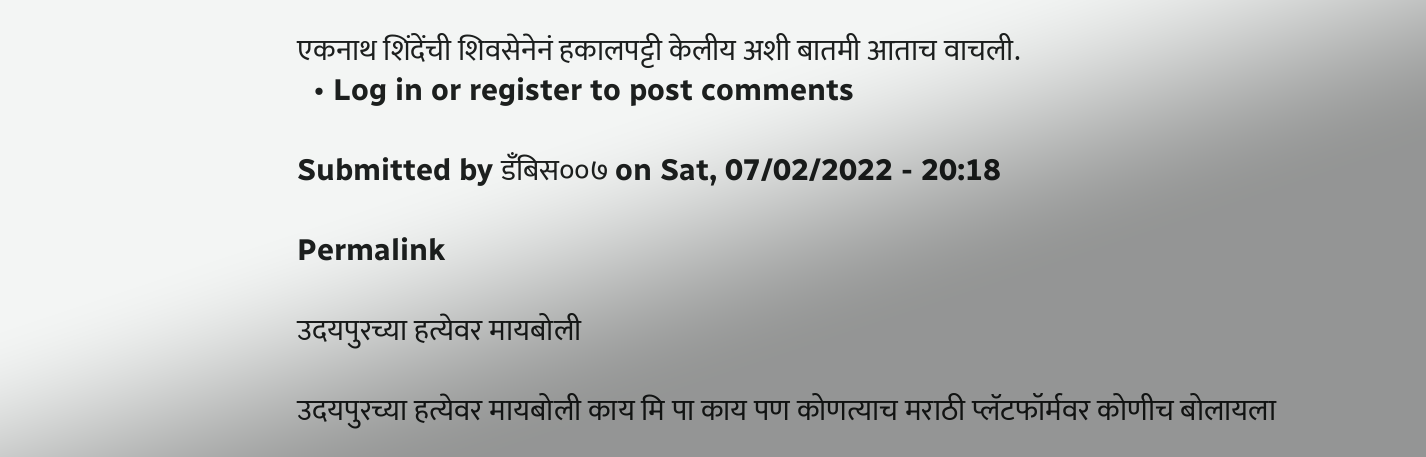एकनाथ शिंदेंची शिवसेनेनं हकालपट्टी केलीय अशी बातमी आताच वाचली.
  • Log in or register to post comments

Submitted by डँबिस००७ on Sat, 07/02/2022 - 20:18

Permalink

उदयपुरच्या हत्येवर मायबोली

उदयपुरच्या हत्येवर मायबोली काय मि पा काय पण कोणत्याच मराठी प्लॅटफॉर्मवर कोणीच बोलायला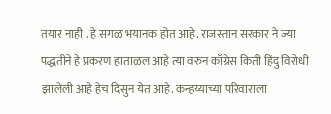तयार नाही . हे सगळ भयानक होत आहे. राजस्तान सरकार ने ज्या पद्धतीने हे प्रकरण हाताळल आहे त्या वरुन काँग्रेस किती हिंदु विरोधी झालेली आहे हेच दिसुन येत आहे. कन्हय्याच्या परिवाराला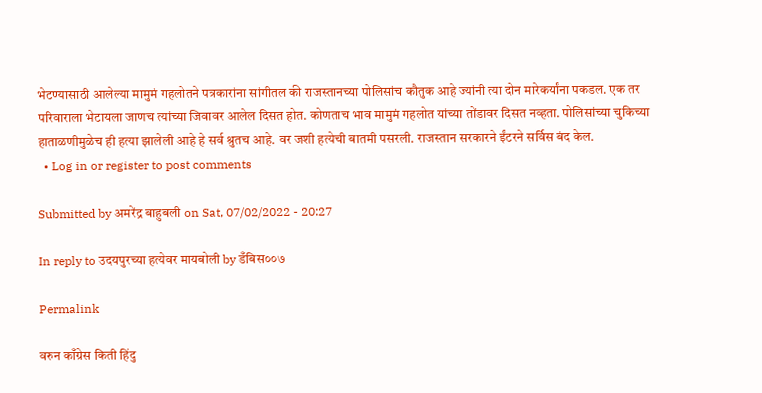भेटण्यासाठी आलेल्या मामुमं गहलोतने पत्रकारांना सांगीतल की राजस्तानच्या पोलिसांच कौतुक आहे ज्यांनी त्या दोन मारेकर्यांना पकडल. एक तर परिवाराला भेटायला जाणच त्यांच्या जिवावर आलेल दिसत होत. कोणताच भाव मामुमं गहलोत यांच्या तोंडावर दिसत नव्हता. पोलिसांच्या चुकिच्या हाताळणीमुळेच ही हत्या झालेली आहे हे सर्व श्रुतच आहे. वर जशी हत्येची बातमी पसरली. राजस्तान सरकारने ईंटरने सर्विस बंद केल.
  • Log in or register to post comments

Submitted by अमरेंद्र बाहुबली on Sat, 07/02/2022 - 20:27

In reply to उदयपुरच्या हत्येवर मायबोली by डँबिस००७

Permalink

वरुन काँग्रेस किती हिंदु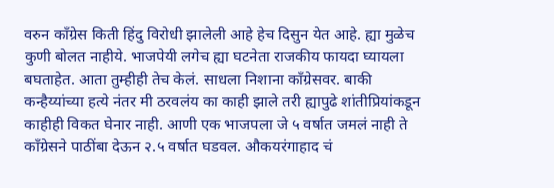वरुन काँग्रेस किती हिंदु विरोधी झालेली आहे हेच दिसुन येत आहे. ह्या मुळेच कुणी बोलत नाहीये. भाजपेयी लगेच ह्या घटनेता राजकीय फायदा घ्यायला बघताहेत. आता तुम्हीही तेच केलं. साधला निशाना कॉंग्रेसवर. बाकी कन्हैय्यांच्या हत्ये नंतर मी ठरवलंय का काही झाले तरी ह्यापुढे शांतीप्रियांकडून काहीही विकत घेनार नाही. आणी एक भाजपला जे ५ वर्षात जमलं नाही ते कॉंग्रेसने पाठींबा देऊन २.५ वर्षात घडवल. औकयरंगाहाद चं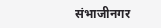संभाजीनगर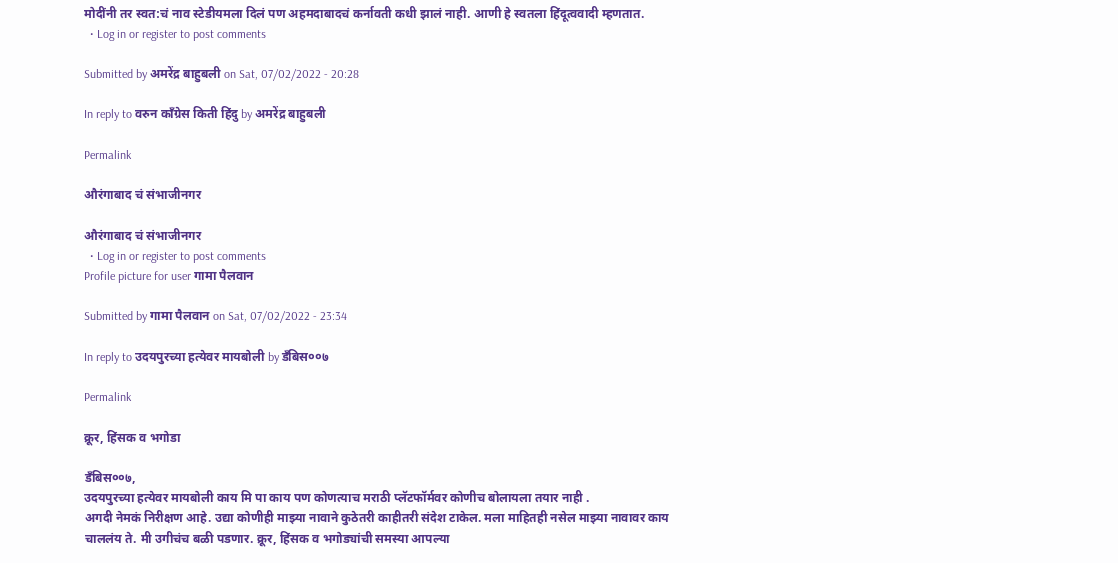मोदींनी तर स्वत:चं नाव स्टेडीयमला दिलं पण अहमदाबादचं कर्नावती कधी झालं नाही. आणी हे स्वतला हिंदूत्ववादी म्हणतात.
  • Log in or register to post comments

Submitted by अमरेंद्र बाहुबली on Sat, 07/02/2022 - 20:28

In reply to वरुन काँग्रेस किती हिंदु by अमरेंद्र बाहुबली

Permalink

औरंगाबाद चं संभाजीनगर

औरंगाबाद चं संभाजीनगर
  • Log in or register to post comments
Profile picture for user गामा पैलवान

Submitted by गामा पैलवान on Sat, 07/02/2022 - 23:34

In reply to उदयपुरच्या हत्येवर मायबोली by डँबिस००७

Permalink

क्रूर, हिंसक व भगोडा

डँबिस००७,
उदयपुरच्या हत्येवर मायबोली काय मि पा काय पण कोणत्याच मराठी प्लॅटफॉर्मवर कोणीच बोलायला तयार नाही .
अगदी नेमकं निरीक्षण आहे. उद्या कोणीही माझ्या नावाने कुठेतरी काहीतरी संदेश टाकेल. मला माहितही नसेल माझ्या नावावर काय चाललंय ते. मी उगीचंच बळी पडणार. क्रूर, हिंसक व भगोड्यांची समस्या आपल्या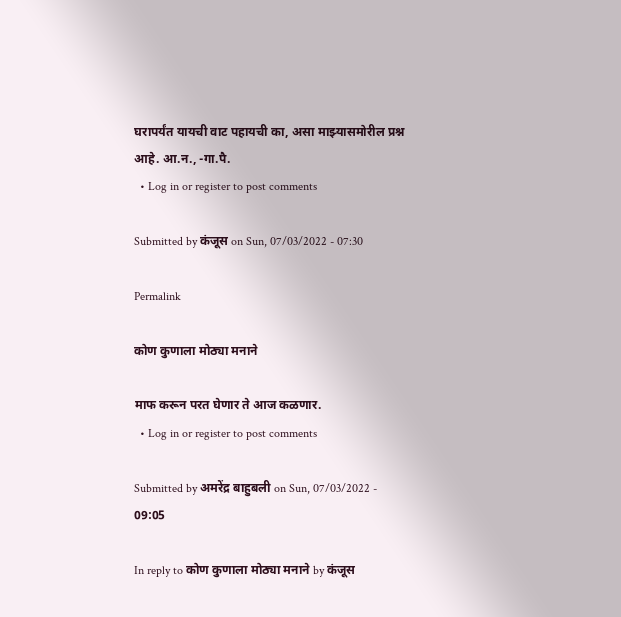घरापर्यंत यायची वाट पहायची का, असा माझ्यासमोरील प्रश्न आहे. आ.न., -गा.पै.
  • Log in or register to post comments

Submitted by कंजूस on Sun, 07/03/2022 - 07:30

Permalink

कोण कुणाला मोठ्या मनाने

माफ करून परत घेणार ते आज कळणार.
  • Log in or register to post comments

Submitted by अमरेंद्र बाहुबली on Sun, 07/03/2022 - 09:05

In reply to कोण कुणाला मोठ्या मनाने by कंजूस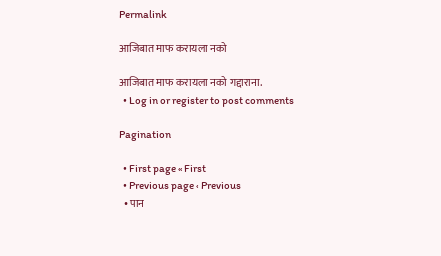Permalink

आजिबात माफ करायला नको

आजिबात माफ करायला नको गद्दाराना.
  • Log in or register to post comments

Pagination

  • First page « First
  • Previous page ‹ Previous
  • पान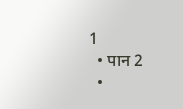1
  • पान 2
  •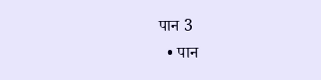पान 3
  • पान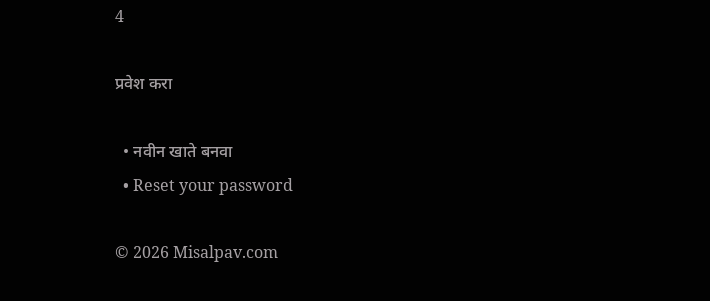4

प्रवेश करा

  • नवीन खाते बनवा
  • Reset your password

© 2026 Misalpav.com